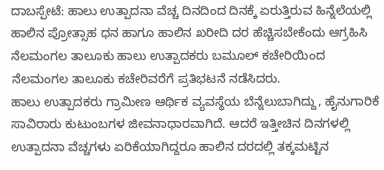ದಾಬಸ್ಪೇಟೆ: ಹಾಲು ಉತ್ಪಾದನಾ ವೆಚ್ಚ ದಿನದಿಂದ ದಿನಕ್ಕೆ ಏರುತ್ತಿರುವ ಹಿನ್ನೆಲೆಯಲ್ಲಿ ಹಾಲಿನ ಪ್ರೋತ್ಸಾಹ ಧನ ಹಾಗೂ ಹಾಲಿನ ಖರೀದಿ ದರ ಹೆಚ್ಚಿಸಬೇಕೆಂದು ಆಗ್ರಹಿಸಿ ನೆಲಮಂಗಲ ತಾಲೂಕು ಹಾಲು ಉತ್ಪಾದಕರು ಬಮೂಲ್ ಕಚೇರಿಯಿಂದ ನೆಲಮಂಗಲ ತಾಲೂಕು ಕಚೇರಿವರೆಗೆ ಪ್ರತಿಭಟನೆ ನಡೆಸಿದರು.
ಹಾಲು ಉತ್ಪಾದಕರು ಗ್ರಾಮೀಣ ಆರ್ಥಿಕ ವ್ಯವಸ್ಥೆಯ ಬೆನ್ನೆಲುಬಾಗಿದ್ದು, ಹೈನುಗಾರಿಕೆ ಸಾವಿರಾರು ಕುಟುಂಬಗಳ ಜೀವನಾಧಾರವಾಗಿದೆ. ಆದರೆ ಇತ್ತೀಚಿನ ದಿನಗಳಲ್ಲಿ ಉತ್ಪಾದನಾ ವೆಚ್ಚಗಳು ಏರಿಕೆಯಾಗಿದ್ದರೂ ಹಾಲಿನ ದರದಲ್ಲಿ ತಕ್ಕಮಟ್ಟಿನ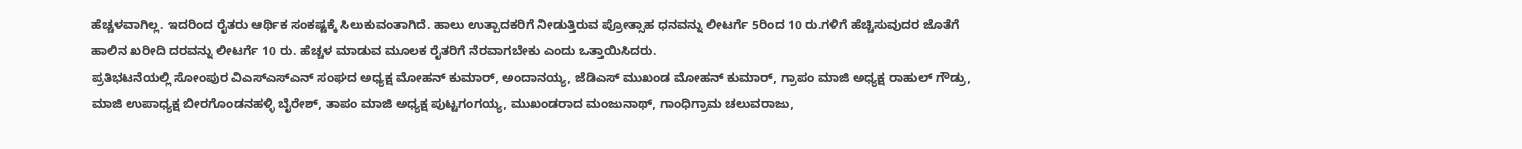ಹೆಚ್ಚಳವಾಗಿಲ್ಲ. ಇದರಿಂದ ರೈತರು ಆರ್ಥಿಕ ಸಂಕಷ್ಟಕ್ಕೆ ಸಿಲುಕುವಂತಾಗಿದೆ. ಹಾಲು ಉತ್ಪಾದಕರಿಗೆ ನೀಡುತ್ತಿರುವ ಪ್ರೋತ್ಸಾಹ ಧನವನ್ನು ಲೀಟರ್ಗೆ 5ರಿಂದ 10 ರು.ಗಳಿಗೆ ಹೆಚ್ಚಿಸುವುದರ ಜೊತೆಗೆ ಹಾಲಿನ ಖರೀದಿ ದರವನ್ನು ಲೀಟರ್ಗೆ 10 ರು. ಹೆಚ್ಚಳ ಮಾಡುವ ಮೂಲಕ ರೈತರಿಗೆ ನೆರವಾಗಬೇಕು ಎಂದು ಒತ್ತಾಯಿಸಿದರು.
ಪ್ರತಿಭಟನೆಯಲ್ಲಿ ಸೋಂಪುರ ವಿಎಸ್ಎಸ್ಎನ್ ಸಂಘದ ಅಧ್ಯಕ್ಷ ಮೋಹನ್ ಕುಮಾರ್, ಅಂದಾನಯ್ಯ, ಜೆಡಿಎಸ್ ಮುಖಂಡ ಮೋಹನ್ ಕುಮಾರ್, ಗ್ರಾಪಂ ಮಾಜಿ ಅಧ್ಯಕ್ಷ ರಾಹುಲ್ ಗೌಡ್ರು, ಮಾಜಿ ಉಪಾಧ್ಯಕ್ಷ ಬೀರಗೊಂಡನಹಳ್ಳಿ ಬೈರೇಶ್, ತಾಪಂ ಮಾಜಿ ಅಧ್ಯಕ್ಷ ಪುಟ್ಟಗಂಗಯ್ಯ, ಮುಖಂಡರಾದ ಮಂಜುನಾಥ್, ಗಾಂಧಿಗ್ರಾಮ ಚಲುವರಾಜು,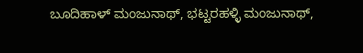ಬೂದಿಹಾಳ್ ಮಂಜುನಾಥ್, ಭಟ್ಟರಹಳ್ಳಿ ಮಂಜುನಾಥ್,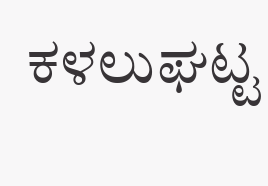ಕಳಲುಘಟ್ಟ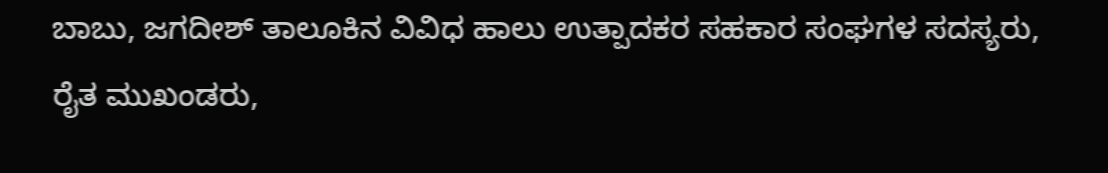ಬಾಬು, ಜಗದೀಶ್ ತಾಲೂಕಿನ ವಿವಿಧ ಹಾಲು ಉತ್ಪಾದಕರ ಸಹಕಾರ ಸಂಘಗಳ ಸದಸ್ಯರು, ರೈತ ಮುಖಂಡರು,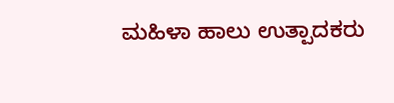ಮಹಿಳಾ ಹಾಲು ಉತ್ಪಾದಕರು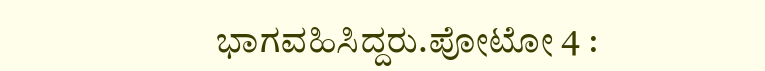ಭಾಗವಹಿಸಿದ್ದರು.ಪೋಟೋ 4 :